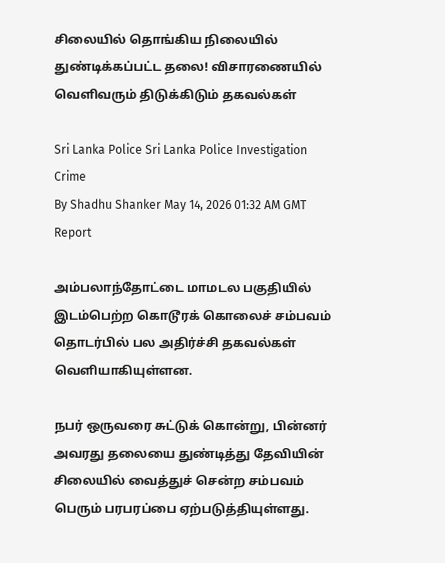சிலையில் தொங்கிய நிலையில் துண்டிக்கப்பட்ட தலை! விசாரணையில் வெளிவரும் திடுக்கிடும் தகவல்கள்

Sri Lanka Police Sri Lanka Police Investigation Crime
By Shadhu Shanker May 14, 2026 01:32 AM GMT
Report

அம்பலாந்தோட்டை மாமடல பகுதியில் இடம்பெற்ற கொடூரக் கொலைச் சம்பவம் தொடர்பில் பல அதிர்ச்சி தகவல்கள் வெளியாகியுள்ளன.

நபர் ஒருவரை சுட்டுக் கொன்று, பின்னர் அவரது தலையை துண்டித்து தேவியின் சிலையில் வைத்துச் சென்ற சம்பவம் பெரும் பரபரப்பை ஏற்படுத்தியுள்ளது.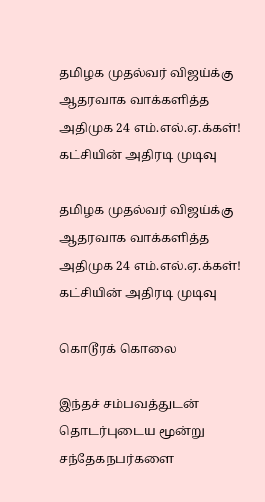தமிழக முதல்வர் விஜய்க்கு ஆதரவாக வாக்களித்த அதிமுக 24 எம்.எல்.ஏ.க்கள்! கட்சியின் அதிரடி முடிவு

தமிழக முதல்வர் விஜய்க்கு ஆதரவாக வாக்களித்த அதிமுக 24 எம்.எல்.ஏ.க்கள்! கட்சியின் அதிரடி முடிவு

கொடூரக் கொலை

இந்தச் சம்பவத்துடன் தொடர்புடைய மூன்று சந்தேகநபர்களை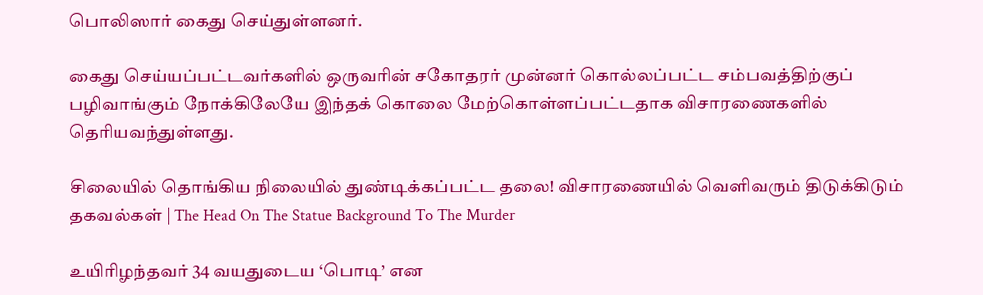பொலிஸார் கைது செய்துள்ளனர்.

கைது செய்யப்பட்டவர்களில் ஒருவரின் சகோதரர் முன்னர் கொல்லப்பட்ட சம்பவத்திற்குப் பழிவாங்கும் நோக்கிலேயே இந்தக் கொலை மேற்கொள்ளப்பட்டதாக விசாரணைகளில் தெரியவந்துள்ளது.

சிலையில் தொங்கிய நிலையில் துண்டிக்கப்பட்ட தலை! விசாரணையில் வெளிவரும் திடுக்கிடும் தகவல்கள் | The Head On The Statue Background To The Murder

உயிரிழந்தவர் 34 வயதுடைய ‘பொடி’ என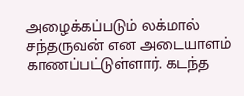அழைக்கப்படும் லக்மால் சந்தருவன் என அடையாளம் காணப்பட்டுள்ளார். கடந்த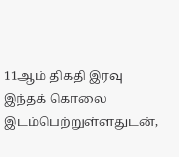11ஆம் திகதி இரவு இந்தக் கொலை இடம்பெற்றுள்ளதுடன்,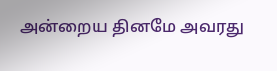அன்றைய தினமே அவரது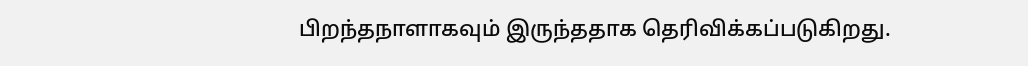பிறந்தநாளாகவும் இருந்ததாக தெரிவிக்கப்படுகிறது.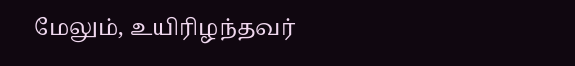மேலும், உயிரிழந்தவர்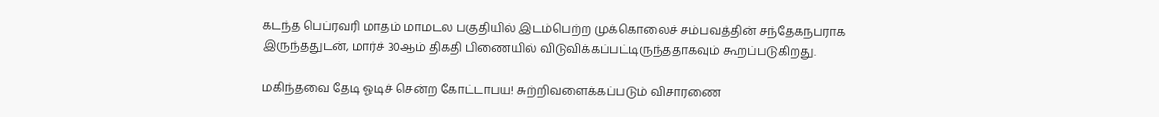கடந்த பெப்ரவரி மாதம் மாமடல பகுதியில் இடம்பெற்ற முக்கொலைச் சம்பவத்தின் சந்தேகநபராக இருந்ததுடன், மார்ச் 30ஆம் திகதி பிணையில் விடுவிக்கப்பட்டிருந்ததாகவும் கூறப்படுகிறது.

மகிந்தவை தேடி ஓடிச் சென்ற கோட்டாபய! சுற்றிவளைக்கப்படும் விசாரணை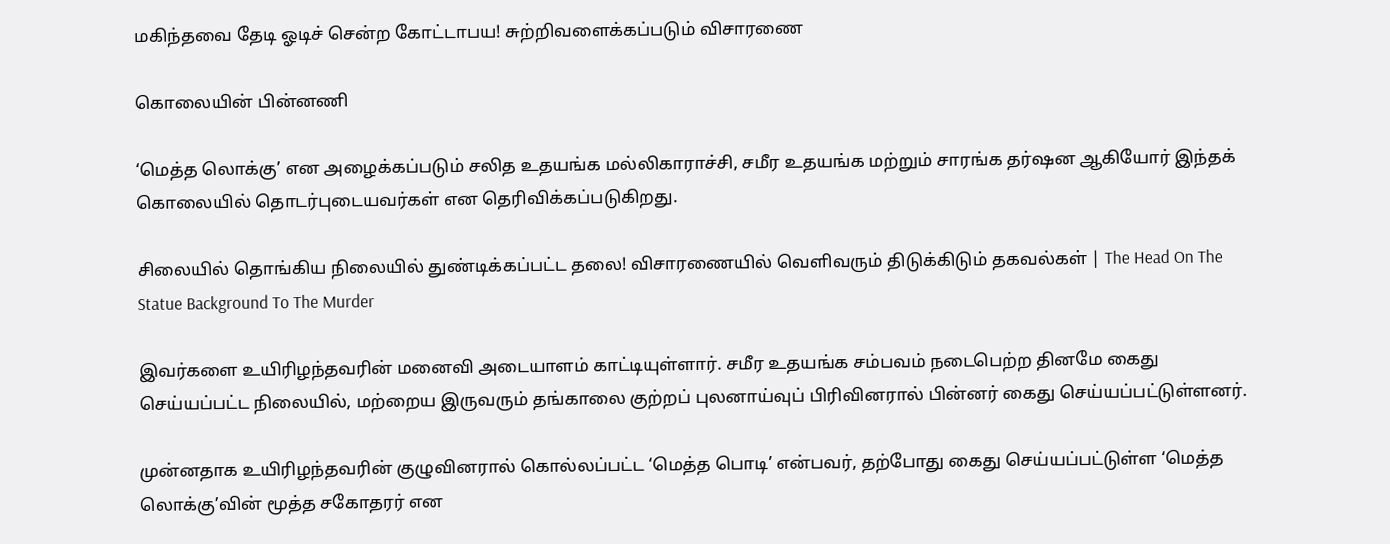மகிந்தவை தேடி ஓடிச் சென்ற கோட்டாபய! சுற்றிவளைக்கப்படும் விசாரணை

கொலையின் பின்னணி

‘மெத்த லொக்கு’ என அழைக்கப்படும் சலித உதயங்க மல்லிகாராச்சி, சமீர உதயங்க மற்றும் சாரங்க தர்ஷன ஆகியோர் இந்தக் கொலையில் தொடர்புடையவர்கள் என தெரிவிக்கப்படுகிறது.

சிலையில் தொங்கிய நிலையில் துண்டிக்கப்பட்ட தலை! விசாரணையில் வெளிவரும் திடுக்கிடும் தகவல்கள் | The Head On The Statue Background To The Murder

இவர்களை உயிரிழந்தவரின் மனைவி அடையாளம் காட்டியுள்ளார். சமீர உதயங்க சம்பவம் நடைபெற்ற தினமே கைது செய்யப்பட்ட நிலையில், மற்றைய இருவரும் தங்காலை குற்றப் புலனாய்வுப் பிரிவினரால் பின்னர் கைது செய்யப்பட்டுள்ளனர்.

முன்னதாக உயிரிழந்தவரின் குழுவினரால் கொல்லப்பட்ட ‘மெத்த பொடி’ என்பவர், தற்போது கைது செய்யப்பட்டுள்ள ‘மெத்த லொக்கு’வின் மூத்த சகோதரர் என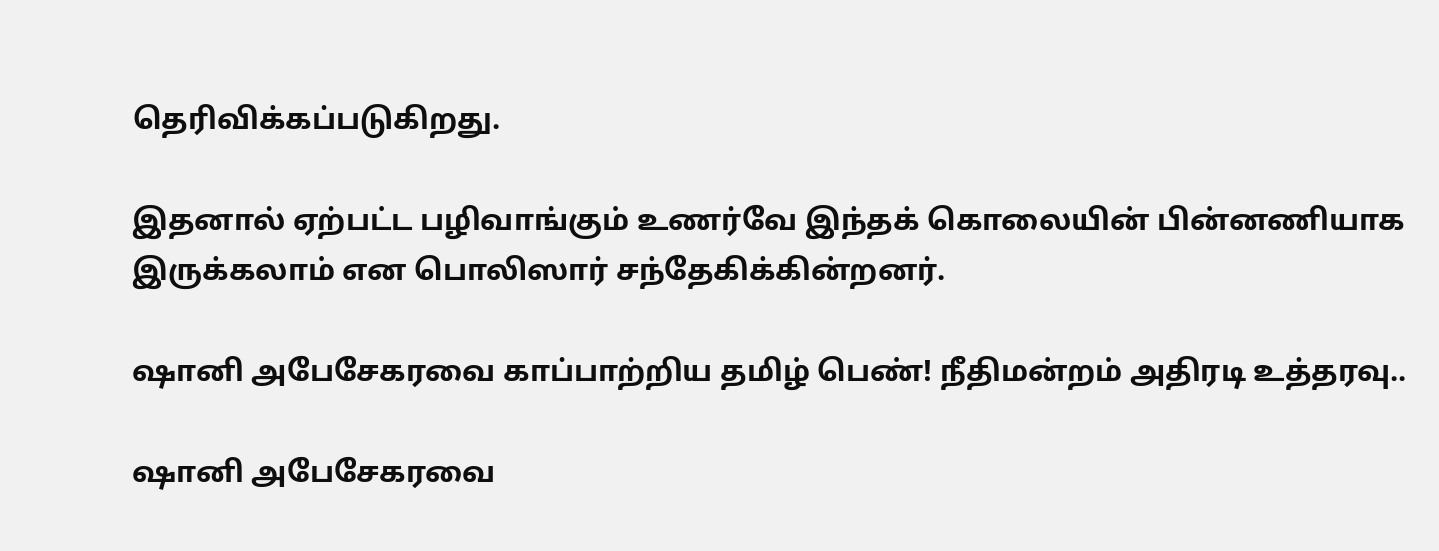தெரிவிக்கப்படுகிறது.

இதனால் ஏற்பட்ட பழிவாங்கும் உணர்வே இந்தக் கொலையின் பின்னணியாக இருக்கலாம் என பொலிஸார் சந்தேகிக்கின்றனர்.

ஷானி அபேசேகரவை காப்பாற்றிய தமிழ் பெண்! நீதிமன்றம் அதிரடி உத்தரவு..

ஷானி அபேசேகரவை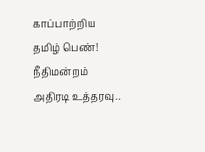காப்பாற்றிய தமிழ் பெண்! நீதிமன்றம் அதிரடி உத்தரவு..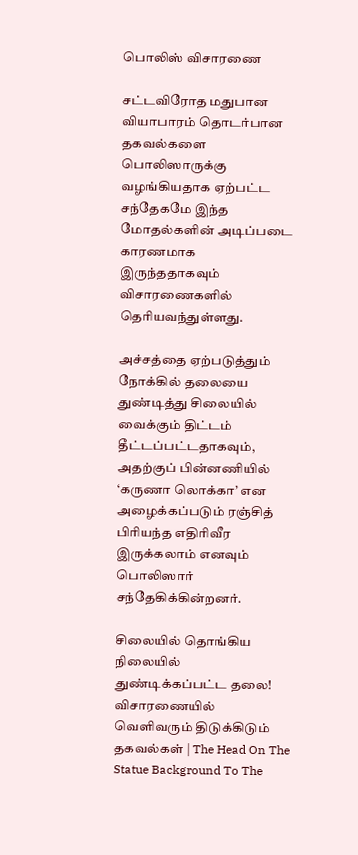பொலிஸ் விசாரணை

சட்டவிரோத மதுபான வியாபாரம் தொடர்பான தகவல்களை பொலிஸாருக்கு வழங்கியதாக ஏற்பட்ட சந்தேகமே இந்த மோதல்களின் அடிப்படை காரணமாக இருந்ததாகவும் விசாரணைகளில் தெரியவந்துள்ளது.

அச்சத்தை ஏற்படுத்தும் நோக்கில் தலையை துண்டித்து சிலையில் வைக்கும் திட்டம் தீட்டப்பட்டதாகவும், அதற்குப் பின்னணியில் ‘கருணா லொக்கா’ என அழைக்கப்படும் ரஞ்சித் பிரியந்த எதிரிவீர இருக்கலாம் எனவும் பொலிஸார் சந்தேகிக்கின்றனர்.

சிலையில் தொங்கிய நிலையில் துண்டிக்கப்பட்ட தலை! விசாரணையில் வெளிவரும் திடுக்கிடும் தகவல்கள் | The Head On The Statue Background To The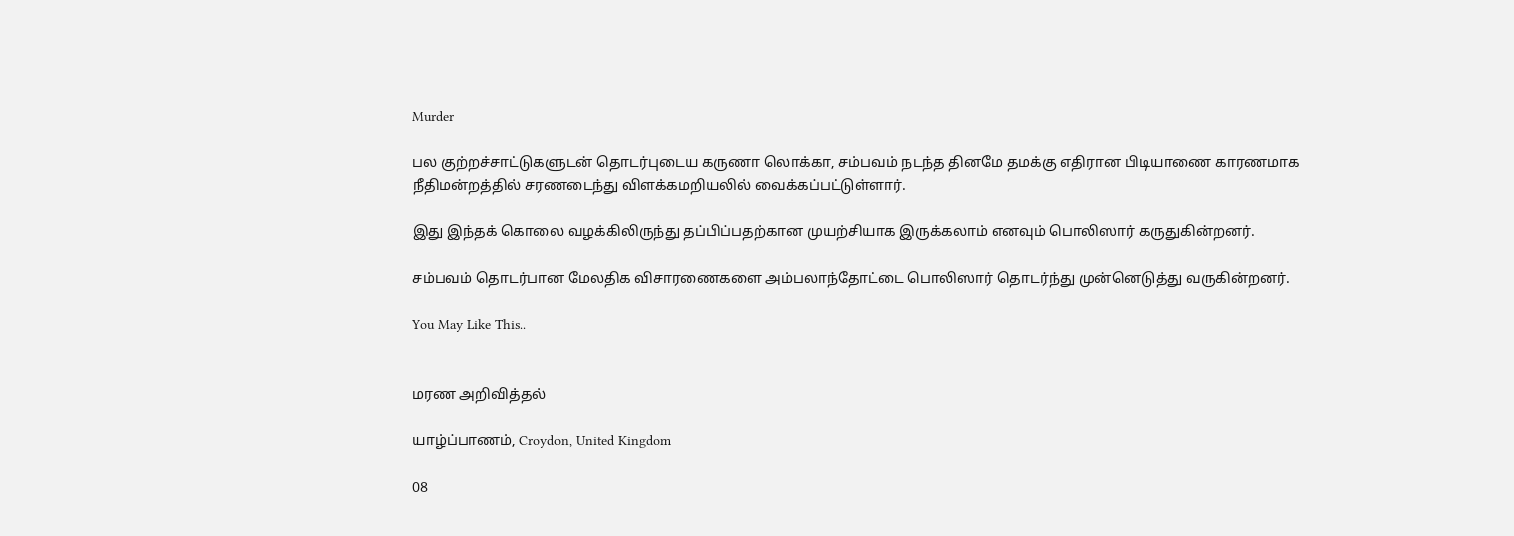Murder

பல குற்றச்சாட்டுகளுடன் தொடர்புடைய கருணா லொக்கா, சம்பவம் நடந்த தினமே தமக்கு எதிரான பிடியாணை காரணமாக நீதிமன்றத்தில் சரணடைந்து விளக்கமறியலில் வைக்கப்பட்டுள்ளார்.

இது இந்தக் கொலை வழக்கிலிருந்து தப்பிப்பதற்கான முயற்சியாக இருக்கலாம் எனவும் பொலிஸார் கருதுகின்றனர்.

சம்பவம் தொடர்பான மேலதிக விசாரணைகளை அம்பலாந்தோட்டை பொலிஸார் தொடர்ந்து முன்னெடுத்து வருகின்றனர்.

You May Like This..


மரண அறிவித்தல்

யாழ்ப்பாணம், Croydon, United Kingdom

08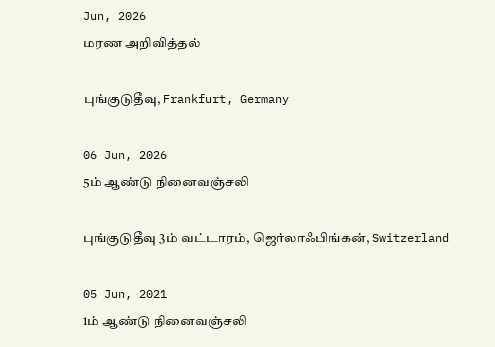Jun, 2026
மரண அறிவித்தல்

புங்குடுதீவு, Frankfurt, Germany

06 Jun, 2026
5ம் ஆண்டு நினைவஞ்சலி

புங்குடுதீவு 3ம் வட்டாரம், ஜெர்லாஃபிங்கன், Switzerland

05 Jun, 2021
1ம் ஆண்டு நினைவஞ்சலி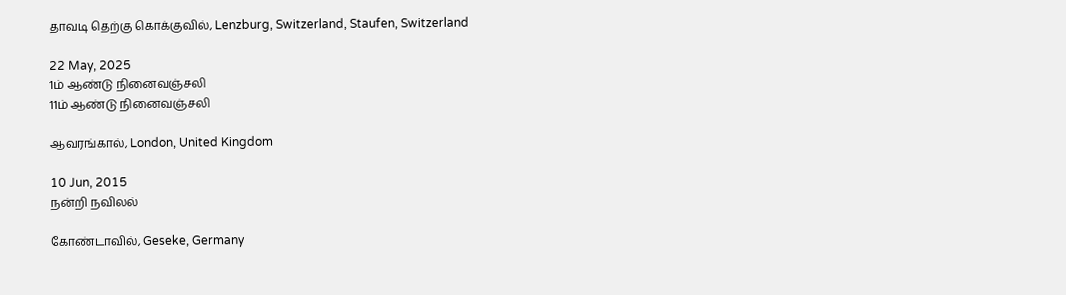தாவடி தெற்கு கொக்குவில், Lenzburg, Switzerland, Staufen, Switzerland

22 May, 2025
1ம் ஆண்டு நினைவஞ்சலி
11ம் ஆண்டு நினைவஞ்சலி

ஆவரங்கால், London, United Kingdom

10 Jun, 2015
நன்றி நவிலல்

கோண்டாவில், Geseke, Germany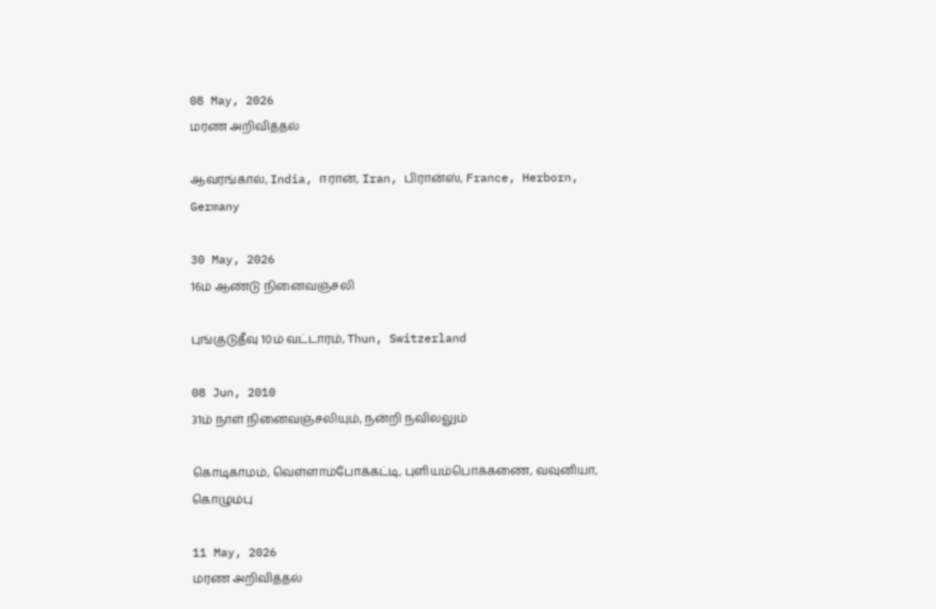08 May, 2026
மரண அறிவித்தல்

ஆவரங்கால், India, ஈரான், Iran, பிரான்ஸ், France, Herborn, Germany

30 May, 2026
16ம் ஆண்டு நினைவஞ்சலி

புங்குடுதீவு 10ம் வட்டாரம், Thun, Switzerland

08 Jun, 2010
31ம் நாள் நினைவஞ்சலியும், நன்றி நவிலலும்

கொடிகாமம், வெள்ளாம்போக்கட்டி, புளியம்பொக்கணை, வவுனியா, கொழும்பு

11 May, 2026
மரண அறிவித்தல்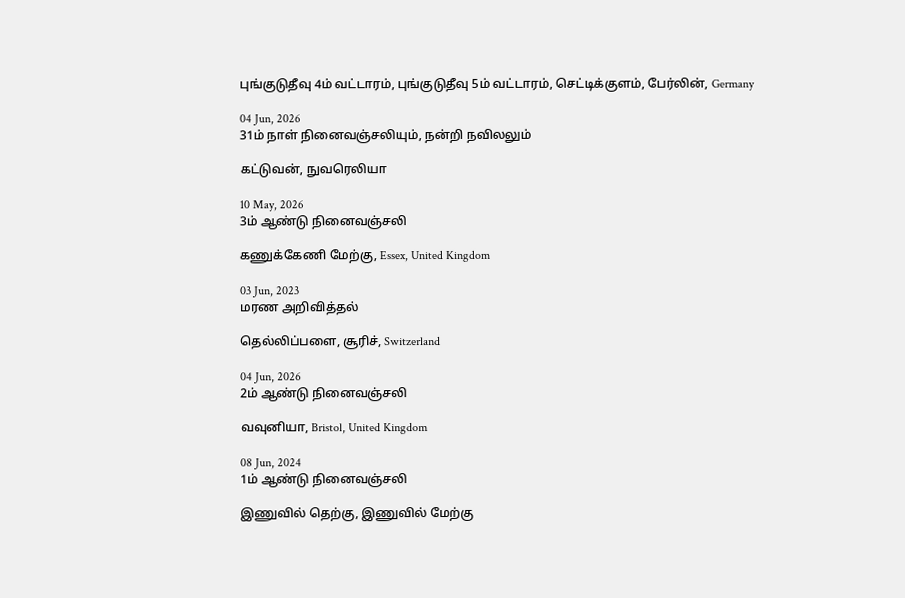புங்குடுதீவு 4ம் வட்டாரம், புங்குடுதீவு 5ம் வட்டாரம், செட்டிக்குளம், பேர்லின், Germany

04 Jun, 2026
31ம் நாள் நினைவஞ்சலியும், நன்றி நவிலலும்

கட்டுவன், நுவரெலியா

10 May, 2026
3ம் ஆண்டு நினைவஞ்சலி

கணுக்கேணி மேற்கு, Essex, United Kingdom

03 Jun, 2023
மரண அறிவித்தல்

தெல்லிப்பளை, சூரிச், Switzerland

04 Jun, 2026
2ம் ஆண்டு நினைவஞ்சலி

வவுனியா, Bristol, United Kingdom

08 Jun, 2024
1ம் ஆண்டு நினைவஞ்சலி

இணுவில் தெற்கு, இணுவில் மேற்கு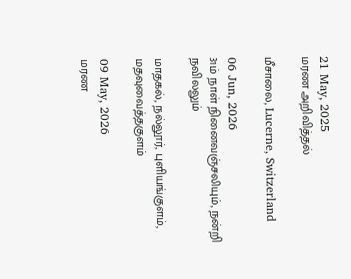21 May, 2025
மரண அறிவித்தல்

மீசாலை, Lucerne, Switzerland

06 Jun, 2026
31ம் நாள் நினைவஞ்சலியும், நன்றி நவிலலும்

மாதகல், நல்லூர், புளியங்குளம், மதவுவைத்தகுளம்

09 May, 2026
மரண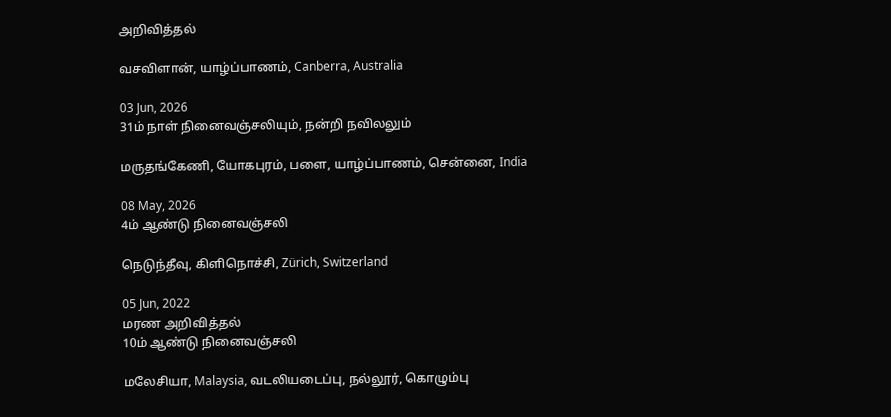அறிவித்தல்

வசவிளான், யாழ்ப்பாணம், Canberra, Australia

03 Jun, 2026
31ம் நாள் நினைவஞ்சலியும், நன்றி நவிலலும்

மருதங்கேணி, யோகபுரம், பளை, யாழ்ப்பாணம், சென்னை, India

08 May, 2026
4ம் ஆண்டு நினைவஞ்சலி

நெடுந்தீவு, கிளிநொச்சி, Zürich, Switzerland

05 Jun, 2022
மரண அறிவித்தல்
10ம் ஆண்டு நினைவஞ்சலி

மலேசியா, Malaysia, வடலியடைப்பு, நல்லூர், கொழும்பு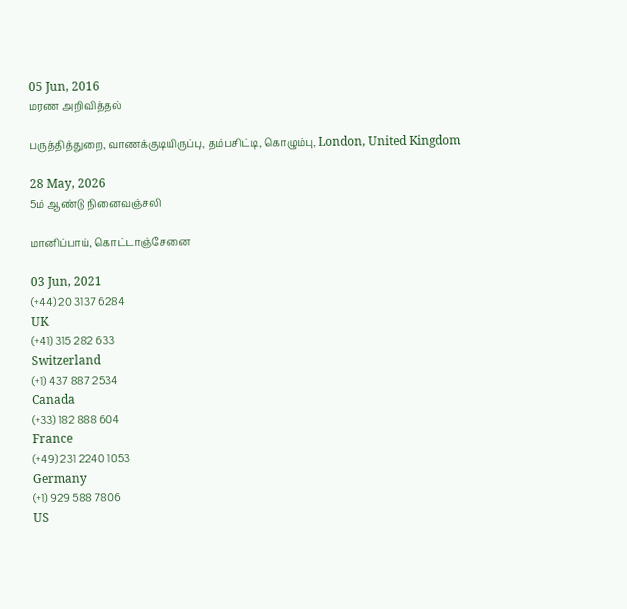05 Jun, 2016
மரண அறிவித்தல்

பருத்தித்துறை, வாணக்குடியிருப்பு, தம்பசிட்டி, கொழும்பு, London, United Kingdom

28 May, 2026
5ம் ஆண்டு நினைவஞ்சலி

மானிப்பாய், கொட்டாஞ்சேனை

03 Jun, 2021
(+44) 20 3137 6284
UK
(+41) 315 282 633
Switzerland
(+1) 437 887 2534
Canada
(+33) 182 888 604
France
(+49) 231 2240 1053
Germany
(+1) 929 588 7806
US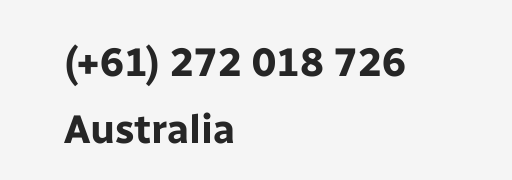(+61) 272 018 726
Australia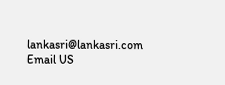lankasri@lankasri.com
Email US